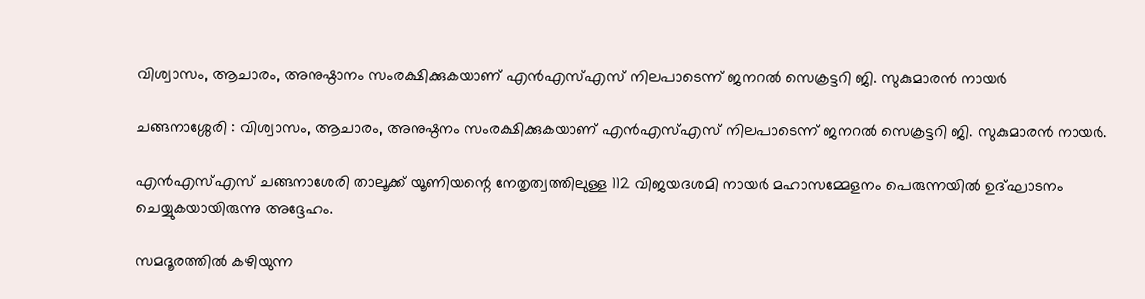വിശ്വാസം, ആചാരം, അനുഷ്ഠാനം സംരക്ഷിക്കുകയാണ് എന്‍എസ്‌എസ് നിലപാടെന്ന് ജനറല്‍ സെക്രട്ടറി ജി. സുകുമാരന്‍ നായര്‍

ചങ്ങനാശ്ശേരി : വിശ്വാസം, ആചാരം, അനുഷ്ഠനം സംരക്ഷിക്കുകയാണ് എന്‍എസ്‌എസ് നിലപാടെന്ന് ജനറല്‍ സെക്രട്ടറി ജി. സുകുമാരന്‍ നായര്‍.

എന്‍എസ്‌എസ് ചങ്ങനാശേരി താലൂക്ക് യൂണിയന്റെ നേതൃത്വത്തിലുള്ള 112 വിജയദശമി നായര്‍ മഹാസമ്മേളനം പെരുന്നയില്‍ ഉദ്ഘാടനം ചെയ്യുകയായിരുന്നു അദ്ദേഹം.

സമദൂരത്തില്‍ കഴിയുന്ന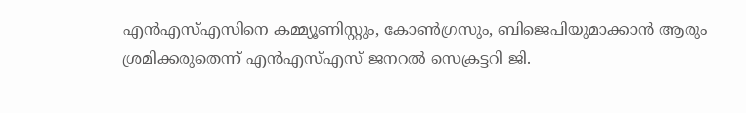എന്‍എസ്‌എസിനെ കമ്മ്യൂണിസ്റ്റും, കോണ്‍ഗ്രസും, ബിജെപിയുമാക്കാന്‍ ആരും ശ്രമിക്കരുതെന്ന് എന്‍എസ്‌എസ് ജനറല്‍ സെക്രട്ടറി ജി.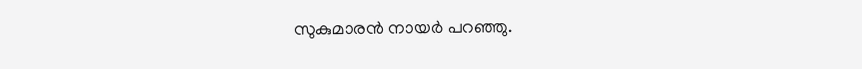സുകുമാരന്‍ നായര്‍ പറഞ്ഞു.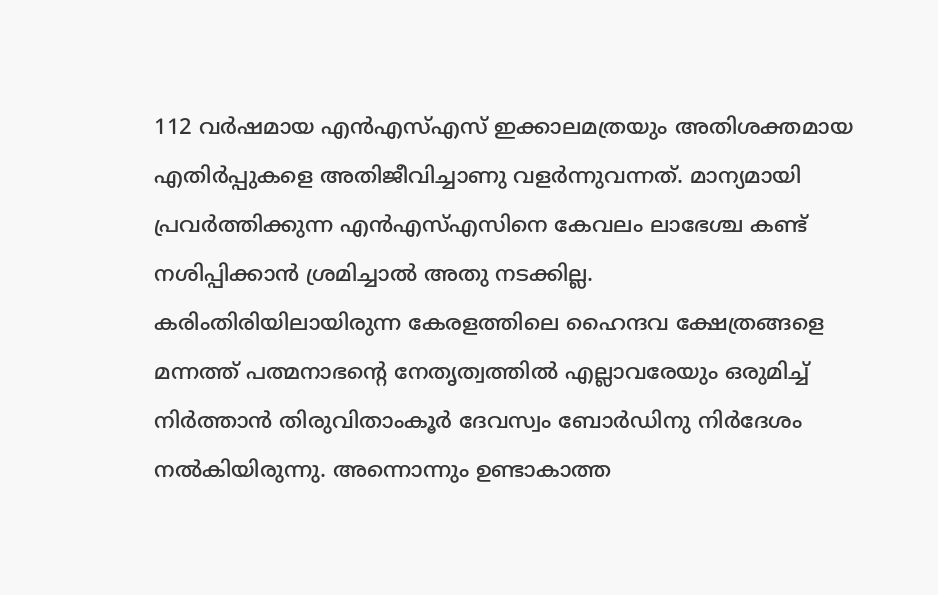112 വര്‍ഷമായ എന്‍എസ്‌എസ് ഇക്കാലമത്രയും അതിശക്തമായ എതിര്‍പ്പുകളെ അതിജീവിച്ചാണു വളര്‍ന്നുവന്നത്. മാന്യമായി പ്രവര്‍ത്തിക്കുന്ന എന്‍എസ്‌എസിനെ കേവലം ലാഭേശ്ച കണ്ട് നശിപ്പിക്കാന്‍ ശ്രമിച്ചാല്‍ അതു നടക്കില്ല.
കരിംതിരിയിലായിരുന്ന കേരളത്തിലെ ഹൈന്ദവ ക്ഷേത്രങ്ങളെ മന്നത്ത് പത്മനാഭന്റെ നേതൃത്വത്തില്‍ എല്ലാവരേയും ഒരുമിച്ച്‌ നിര്‍ത്താന്‍ തിരുവിതാംകൂര്‍ ദേവസ്വം ബോര്‍ഡിനു നിര്‍ദേശം നല്‍കിയിരുന്നു. അന്നൊന്നും ഉണ്ടാകാത്ത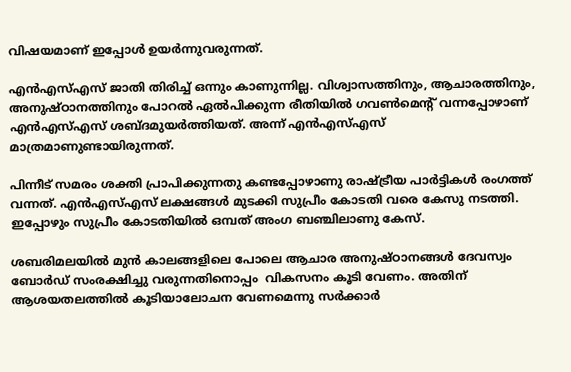വിഷയമാണ് ഇപ്പോള്‍ ഉയര്‍ന്നുവരുന്നത്.

എന്‍എസ്‌എസ് ജാതി തിരിച്ച്‌ ഒന്നും കാണുന്നില്ല. വിശ്വാസത്തിനും, ആചാരത്തിനും, അനുഷ്ഠാനത്തിനും പോറല്‍ ഏല്‍പിക്കുന്ന രീതിയില്‍ ഗവണ്‍മെന്റ് വന്നപ്പോഴാണ് എന്‍എസ്‌എസ് ശബ്ദമുയര്‍ത്തിയത്. അന്ന് എന്‍എസ്‌എസ് മാത്രമാണുണ്ടായിരുന്നത്.

പിന്നീട് സമരം ശക്തി പ്രാപിക്കുന്നതു കണ്ടപ്പോഴാണു രാഷ്ട്രീയ പാര്‍ട്ടികള്‍ രംഗത്ത് വന്നത്. എന്‍എസ്‌എസ് ലക്ഷങ്ങള്‍ മുടക്കി സുപ്രീം കോടതി വരെ കേസു നടത്തി. ഇപ്പോഴും സുപ്രീം കോടതിയില്‍ ഒമ്പത് അംഗ ബഞ്ചിലാണു കേസ്.

ശബരിമലയില്‍ മുന്‍ കാലങ്ങളിലെ പോലെ ആചാര അനുഷ്ഠാനങ്ങള്‍ ദേവസ്വം ബോര്‍ഡ് സംരക്ഷിച്ചു വരുന്നതിനൊപ്പം  വികസനം കൂടി വേണം. അതിന് ആശയതലത്തില്‍ കൂടിയാലോചന വേണമെന്നു സര്‍ക്കാര്‍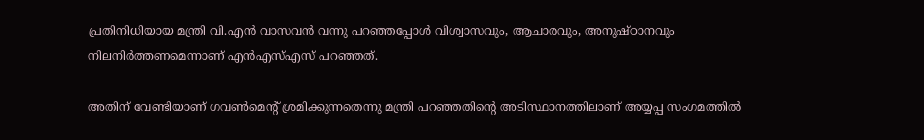പ്രതിനിധിയായ മന്ത്രി വി.എന്‍ വാസവന്‍ വന്നു പറഞ്ഞപ്പോള്‍ വിശ്വാസവും, ആചാരവും, അനുഷ്ഠാനവും നിലനിര്‍ത്തണമെന്നാണ് എന്‍എസ്‌എസ് പറഞ്ഞത്.

അതിന് വേണ്ടിയാണ് ഗവണ്‍മെന്റ് ശ്രമിക്കുന്നതെന്നു മന്ത്രി പറഞ്ഞതിന്റെ അടിസ്ഥാനത്തിലാണ് അയ്യപ്പ സംഗമത്തില്‍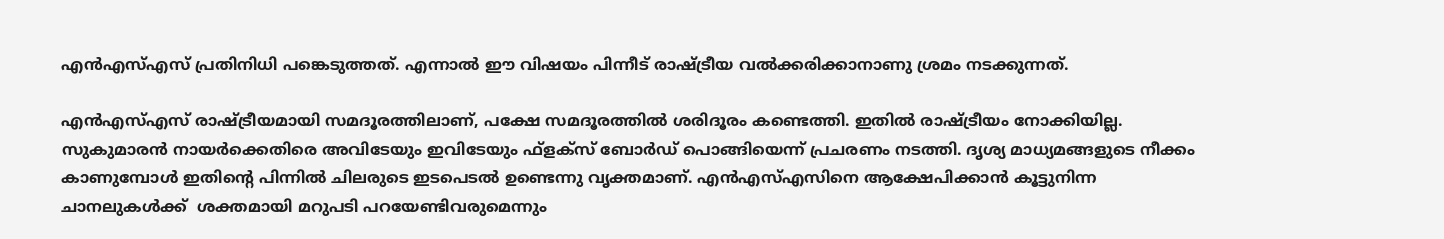എന്‍എസ്‌എസ് പ്രതിനിധി പങ്കെടുത്തത്. എന്നാല്‍ ഈ വിഷയം പിന്നീട് രാഷ്ട്രീയ വല്‍ക്കരിക്കാനാണു ശ്രമം നടക്കുന്നത്.

എന്‍എസ്‌എസ് രാഷ്ട്രീയമായി സമദൂരത്തിലാണ്, പക്ഷേ സമദൂരത്തില്‍ ശരിദൂരം കണ്ടെത്തി. ഇതില്‍ രാഷ്ട്രീയം നോക്കിയില്ല. സുകുമാരന്‍ നായര്‍ക്കെതിരെ അവിടേയും ഇവിടേയും ഫ്ളക്സ് ബോര്‍ഡ് പൊങ്ങിയെന്ന് പ്രചരണം നടത്തി. ദൃശ്യ മാധ്യമങ്ങളുടെ നീക്കം കാണുമ്പോള്‍ ഇതിന്റെ പിന്നില്‍ ചിലരുടെ ഇടപെടല്‍ ഉണ്ടെന്നു വൃക്തമാണ്. എന്‍എസ്‌എസിനെ ആക്ഷേപിക്കാന്‍ കൂട്ടുനിന്ന ചാനലുകൾക്ക്  ശക്തമായി മറുപടി പറയേണ്ടിവരുമെന്നും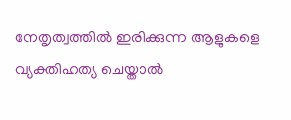നേതൃത്വത്തില്‍ ഇരിക്കുന്ന ആളുകളെ വ്യക്തിഹത്യ ചെയ്താല്‍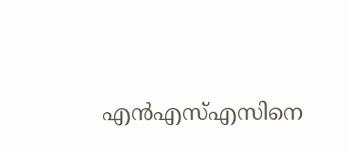എന്‍എസ്‌എസിനെ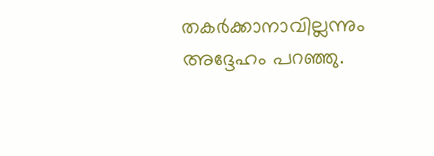തകര്‍ക്കാനാവില്ലന്നും അദ്ദേഹം പറഞ്ഞു.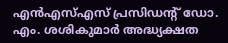എൻഎസ്എസ് പ്രസിഡന്റ് ഡോ. എം. ശശികുമാർ അദ്ധ്യക്ഷത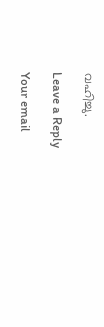വഹിച്ചു.

Leave a Reply

Your email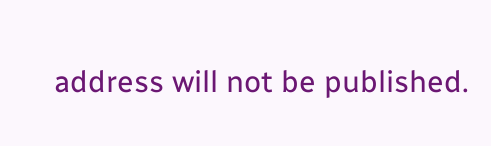address will not be published.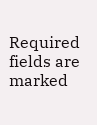Required fields are marked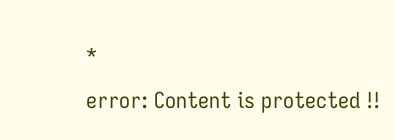*

error: Content is protected !!